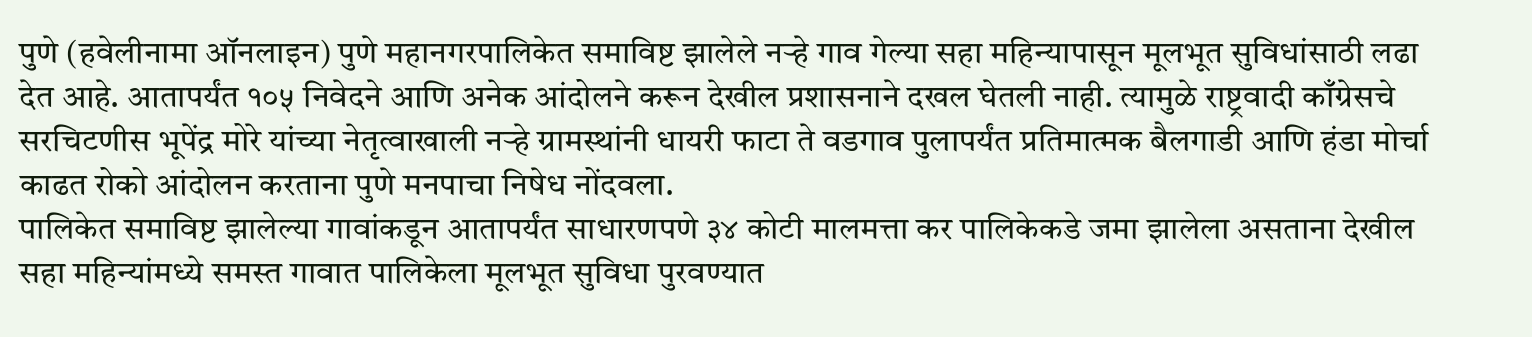पुणे (हवेलीनामा ऑनलाइन) पुणे महानगरपालिकेत समाविष्ट झालेले नऱ्हे गाव गेल्या सहा महिन्यापासून मूलभूत सुविधांसाठी लढा देत आहे. आतापर्यंत १०५ निवेदने आणि अनेक आंदोलने करून देखील प्रशासनाने दखल घेतली नाही. त्यामुळे राष्ट्रवादी काँग्रेसचे सरचिटणीस भूपेंद्र मोरे यांच्या नेतृत्वाखाली नऱ्हे ग्रामस्थांनी धायरी फाटा ते वडगाव पुलापर्यंत प्रतिमात्मक बैलगाडी आणि हंडा मोर्चा काढत रोको आंदोलन करताना पुणे मनपाचा निषेध नोंदवला.
पालिकेत समाविष्ट झालेल्या गावांकडून आतापर्यंत साधारणपणे ३४ कोटी मालमत्ता कर पालिकेकडे जमा झालेला असताना देखील सहा महिन्यांमध्ये समस्त गावात पालिकेला मूलभूत सुविधा पुरवण्यात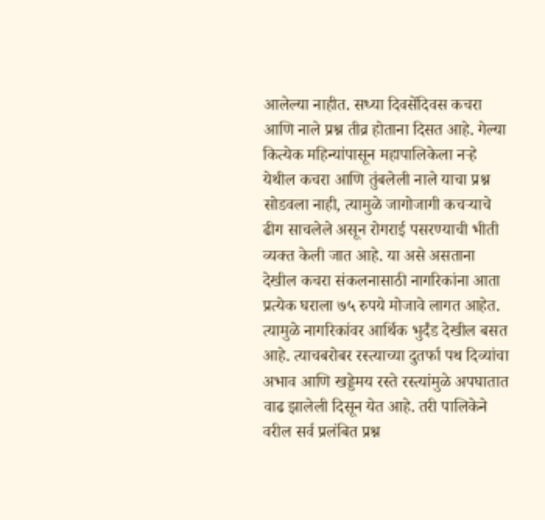आलेल्या नाहीत. सध्या दिवसेंदिवस कचरा आणि नाले प्रश्न तीव्र होताना दिसत आहे. गेल्या कित्येक महिन्यांपासून महापालिकेला नऱ्हे येथील कचरा आणि तुंबलेली नाले याचा प्रश्न सोडवला नाही, त्यामुळे जागोजागी कचऱ्याचे ढीग साचलेले असून रोगराई पसरण्याची भीती व्यक्त केली जात आहे. या असे असताना देखील कचरा संकलनासाठी नागरिकांना आता प्रत्येक घराला ७५ रुपये मोजावे लागत आहेत. त्यामुळे नागरिकांवर आर्थिक भुर्दंड देखील बसत आहे. त्याचबरोबर रस्त्याच्या दुतर्फा पथ दिव्यांचा अभाव आणि खड्डेमय रस्ते रस्त्यांमुळे अपघातात वाढ झालेली दिसून येत आहे. तरी पालिकेने वरील सर्व प्रलंबित प्रश्न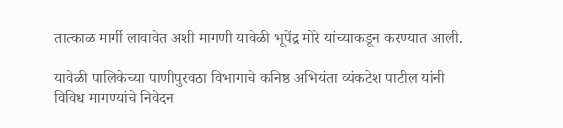तात्काळ मार्गी लावावेत अशी मागणी यावेळी भूपेंद्र मोरे यांच्याकडून करण्यात आली.

यावेळी पालिकेच्या पाणीपुरवठा विभागाचे कनिष्ठ अभियंता व्यंकटेश पाटील यांनी विविध मागण्यांचे निवेदन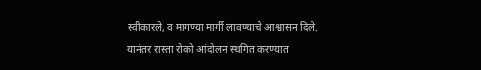स्वीकारले, व मागण्या मार्गी लावण्याचे आश्वासन दिले. यानंतर रास्ता रोको आंदोलन स्थगित करण्यात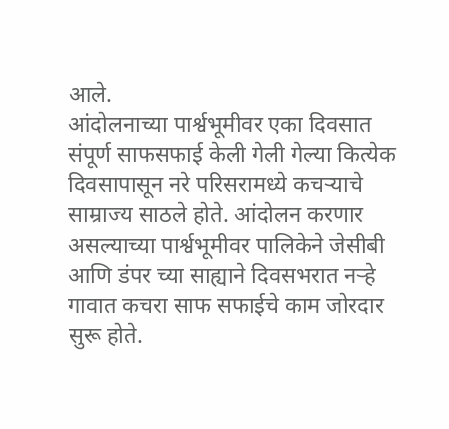आले.
आंदोलनाच्या पार्श्वभूमीवर एका दिवसात संपूर्ण साफसफाई केली गेली गेल्या कित्येक दिवसापासून नरे परिसरामध्ये कचऱ्याचे साम्राज्य साठले होते. आंदोलन करणार असल्याच्या पार्श्वभूमीवर पालिकेने जेसीबी आणि डंपर च्या साह्याने दिवसभरात नऱ्हे गावात कचरा साफ सफाईचे काम जोरदार सुरू होते.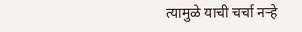त्यामुळे याची चर्चा नऱ्हे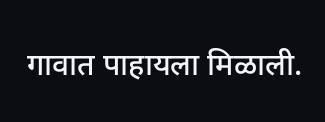गावात पाहायला मिळाली.